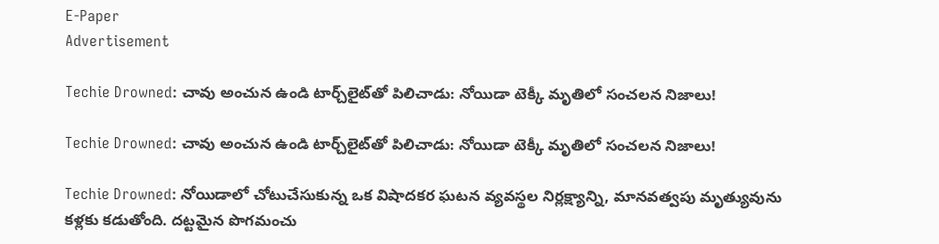E-Paper
Advertisement

Techie Drowned: చావు అంచున ఉండి టార్చ్‌లైట్‌తో పిలిచాడు: నోయిడా టెక్కీ మృతిలో సంచ‌ల‌న‌ నిజాలు!

Techie Drowned: చావు అంచున ఉండి టార్చ్‌లైట్‌తో పిలిచాడు: నోయిడా టెక్కీ మృతిలో సంచ‌ల‌న‌ నిజాలు!

Techie Drowned: నోయిడాలో చోటుచేసుకున్న ఒక విషాదకర ఘటన వ్యవస్థల నిర్లక్ష్యాన్ని, మానవత్వపు మృత్యువును కళ్లకు కడుతోంది. దట్టమైన పొగమంచు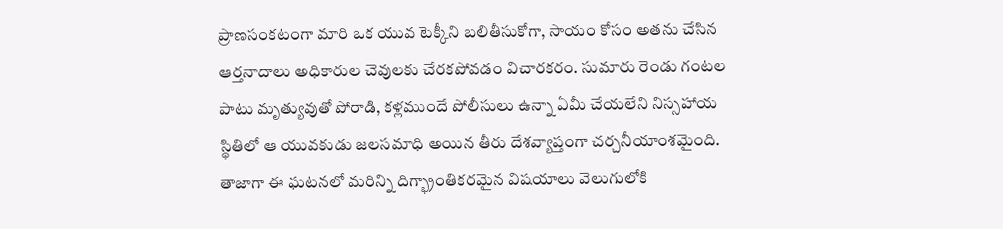ప్రాణసంకటంగా మారి ఒక యువ టెక్కీని బలితీసుకోగా, సాయం కోసం అతను చేసిన ఆర్తనాదాలు అధికారుల చెవులకు చేరకపోవడం విచారకరం. సుమారు రెండు గంటల పాటు మృత్యువుతో పోరాడి, కళ్లముందే పోలీసులు ఉన్నా ఏమీ చేయలేని నిస్సహాయ స్థితిలో ఆ యువకుడు జలసమాధి అయిన తీరు దేశవ్యాప్తంగా చర్చనీయాంశమైంది. తాజాగా ఈ ఘటనలో మరిన్ని దిగ్భ్రాంతికరమైన విషయాలు వెలుగులోకి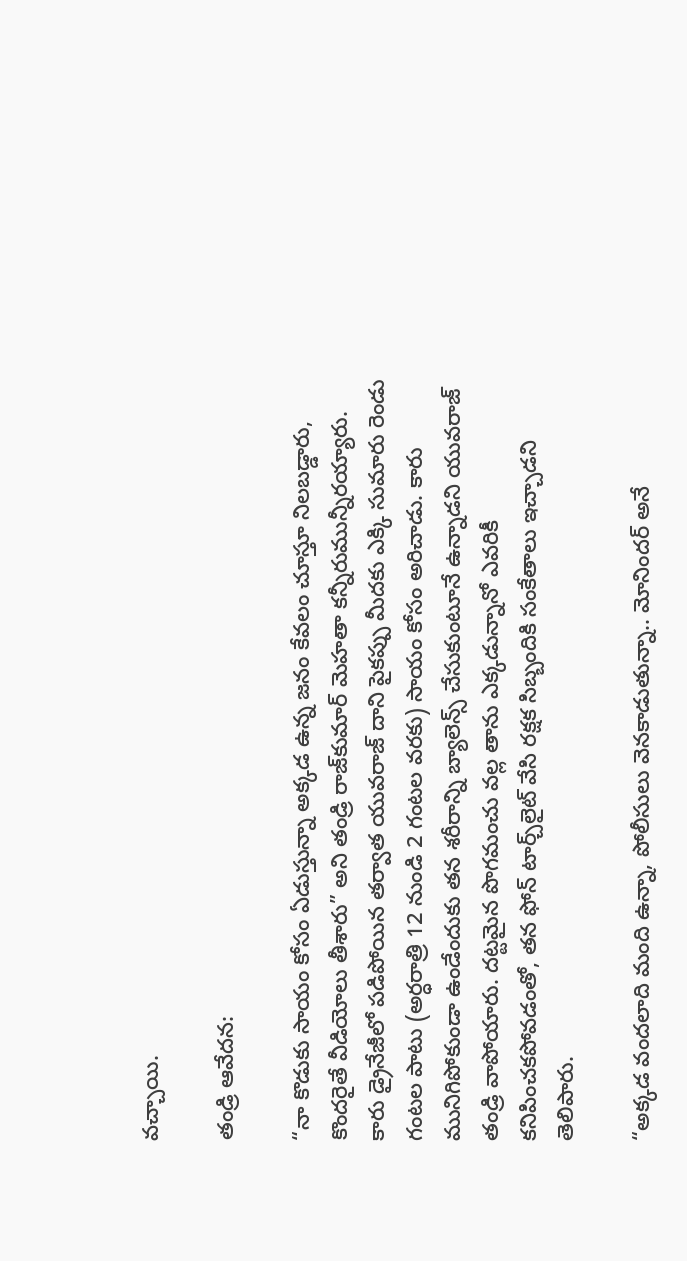వచ్చాయి.

తండ్రి ఆవేదన:

“నా కొడుకు సాయం కోసం ఏడుస్తున్నా అక్కడ ఉన్న జనం కేవలం చూస్తూ నిలబడ్డారు, కొందరైతే వీడియోలు తీశారు” అని తండ్రి రాజ్‌కుమార్ మెహతా కన్నీరుమున్నీరయ్యారు. కారు డ్రైనేజీలో పడిపోయిన తర్వాత యువరాజ్ దాని పైకప్పు మీదకు ఎక్కి సుమారు రెండు గంటల పాటు (అర్ధరాత్రి 12 నుండి 2 గంటల వరకు) సాయం కోసం అరిచాడు. కారు మునిగిపోకుండా ఉండేందుకు తన శరీరాన్ని బ్యాలెన్స్ చేసుకుంటూనే ఉన్నాడని యువ‌రాజ్ తండ్రి వాపోయారు. దట్టమైన పొగమంచు వల్ల తాను ఎక్కడున్నానో ఎవరికీ కనిపించకపోవడంతో, తన ఫోన్ టార్చ్‌లైట్‌ వేసి రక్షక సిబ్బందికి సంకేతాలు ఇచ్చాడని తెలిపారు.

“అక్కడ వందలాది మంది ఉన్నా, పోలీసులు వెనకాడుతున్నా.. మోనిందర్ అనే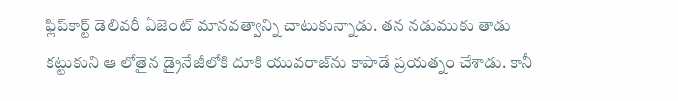ఫ్లిప్‌కార్ట్ డెలివరీ ఏజెంట్ మానవత్వాన్ని చాటుకున్నాడు. తన నడుముకు తాడు కట్టుకుని ఆ లోతైన డ్రైనేజీలోకి దూకి యువరాజ్‌ను కాపాడే ప్రయత్నం చేశాడు. కానీ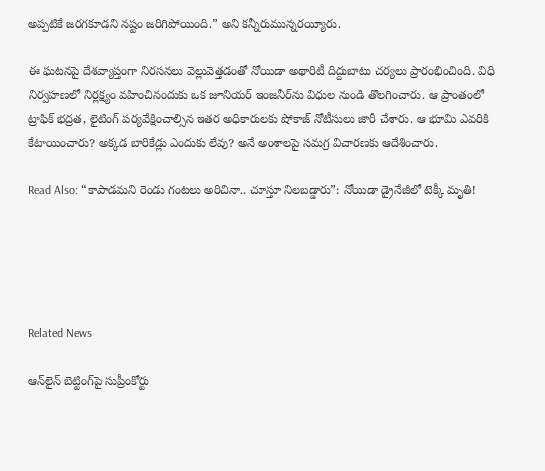అప్పటికే జరగకూడని నష్టం జరిగిపోయింది.” అని క‌న్నీరుమున్న‌ర‌య్యీరు.

ఈ ఘటనపై దేశవ్యాప్తంగా నిరసనలు వెల్లువెత్తడంతో నోయిడా అథారిటీ దిద్దుబాటు చర్యలు ప్రారంభించింది. విధి నిర్వహణలో నిర్లక్ష్యం వహించినందుకు ఒక జూనియర్ ఇంజనీర్‌ను విధుల నుండి తొలగించారు. ఆ ప్రాంతంలో ట్రాఫిక్ భద్రత, లైటింగ్ పర్యవేక్షించాల్సిన ఇతర అధికారులకు షోకాజ్ నోటీసులు జారీ చేశారు. ఆ భూమి ఎవరికి కేటాయించారు? అక్కడ బారికేడ్లు ఎందుకు లేవు? అనే అంశాలపై సమగ్ర విచారణకు ఆదేశించారు.

Read Also: “కాపాడమని రెండు గంటలు అరిచినా.. చూస్తూ నిలబడ్డారు”: నోయిడా డ్రైనేజీలో టెక్కీ మృతి!





Related News

ఆన్‌లైన్ బెట్టింగ్‌పై సుప్రీంకోర్టు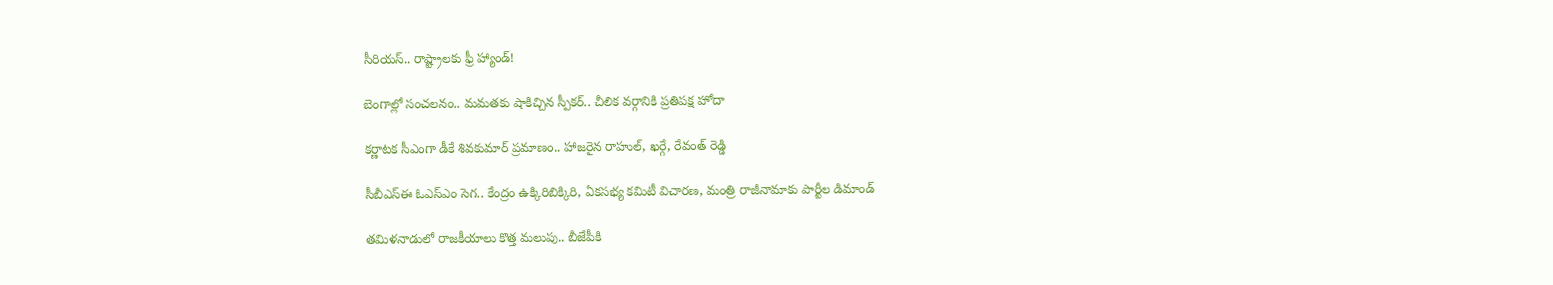సీరియస్.. రాష్ట్రాలకు ఫ్రీ హ్యాండ్!

బెంగాల్లో సంచలనం.. మమతకు షాకిచ్చిన స్పీకర్.. చీలిక వర్గానికి ప్రతిపక్ష హోదా

కర్ణాటక సీఎంగా డీకే శివకుమార్‌ ప్రమాణం.. హాజరైన రాహుల్, ఖర్గే, రేవంత్ రెడ్డి

సీబీఎస్ఈ ఓఎస్ఎం సెగ.. కేంద్రం ఉక్కిరిబిక్కిరి, ఏకసభ్య కమిటీ విచారణ, మంత్రి రాజీనామాకు పార్టీల డిమాండ్

తమిళనాడులో రాజకీయాలు కొత్త మలుపు.. బీజేపీకి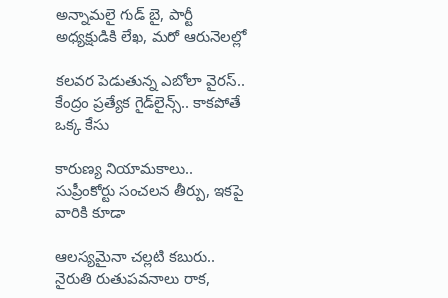అన్నామలై గుడ్ బై, పార్టీ అధ్యక్షుడికి లేఖ, మరో ఆరునెలల్లో

కలవర పెడుతున్న ఎబోలా వైరస్.. కేంద్రం ప్రత్యేక గైడ్‌లైన్స్.. కాకపోతే ఒక్క కేసు

కారుణ్య నియామకాలు.. సుప్రీంకోర్టు సంచలన తీర్పు, ఇకపై వారికి కూడా

ఆలస్యమైనా చల్లటి కబురు.. నైరుతి రుతుపవనాలు రాక,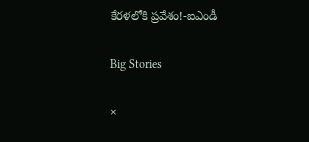కేరళలోకి ప్రవేశం!-ఐఎండీ

Big Stories

×